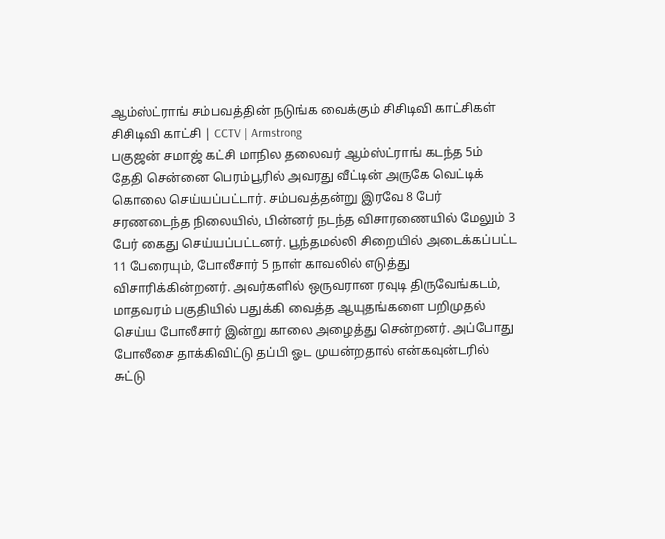ஆம்ஸ்ட்ராங் சம்பவத்தின் நடுங்க வைக்கும் சிசிடிவி காட்சிகள் சிசிடிவி காட்சி | CCTV | Armstrong
பகுஜன் சமாஜ் கட்சி மாநில தலைவர் ஆம்ஸ்ட்ராங் கடந்த 5ம் தேதி சென்னை பெரம்பூரில் அவரது வீட்டின் அருகே வெட்டிக் கொலை செய்யப்பட்டார். சம்பவத்தன்று இரவே 8 பேர் சரணடைந்த நிலையில், பின்னர் நடந்த விசாரணையில் மேலும் 3 பேர் கைது செய்யப்பட்டனர். பூந்தமல்லி சிறையில் அடைக்கப்பட்ட 11 பேரையும், போலீசார் 5 நாள் காவலில் எடுத்து விசாரிக்கின்றனர். அவர்களில் ஒருவரான ரவுடி திருவேங்கடம், மாதவரம் பகுதியில் பதுக்கி வைத்த ஆயுதங்களை பறிமுதல் செய்ய போலீசார் இன்று காலை அழைத்து சென்றனர். அப்போது போலீசை தாக்கிவிட்டு தப்பி ஓட முயன்றதால் என்கவுன்டரில் சுட்டு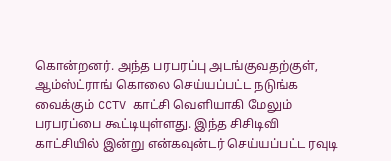கொன்றனர். அந்த பரபரப்பு அடங்குவதற்குள், ஆம்ஸ்ட்ராங் கொலை செய்யப்பட்ட நடுங்க வைக்கும் CCTV காட்சி வெளியாகி மேலும் பரபரப்பை கூட்டியுள்ளது. இந்த சிசிடிவி காட்சியில் இன்று என்கவுன்டர் செய்யப்பட்ட ரவுடி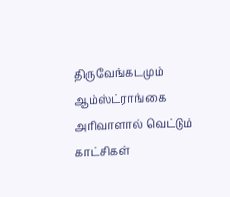திருவேங்கடமும் ஆம்ஸ்ட்ராங்கை அரிவாளால் வெட்டும் காட்சிகள்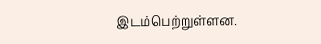இடம்பெற்றுள்ளன.